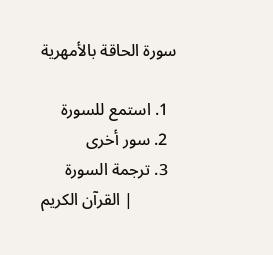سورة الحاقة بالأمهرية

  1. استمع للسورة
  2. سور أخرى
  3. ترجمة السورة
القرآن الكريم |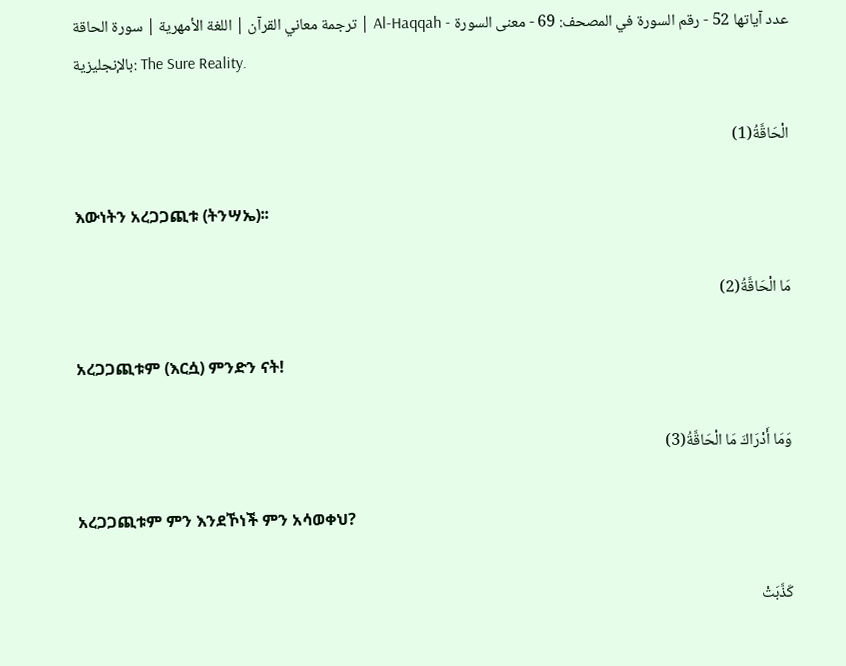ترجمة معاني القرآن | اللغة الأمهرية | سورة الحاقة | Al-Haqqah - عدد آياتها 52 - رقم السورة في المصحف: 69 - معنى السورة بالإنجليزية: The Sure Reality.

الْحَاقَّةُ(1)

እውነትን አረጋጋጪቱ (ትንሣኤ)፡፡

مَا الْحَاقَّةُ(2)

አረጋጋጪቱም (እርሷ) ምንድን ናት!

وَمَا أَدْرَاكَ مَا الْحَاقَّةُ(3)

አረጋጋጪቱም ምን እንደኾነች ምን አሳወቀህ?

كَذَّبَتْ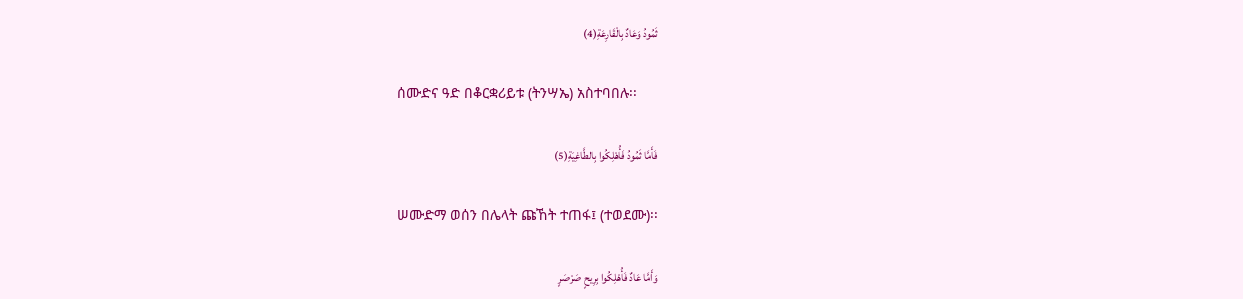ثَمُودُ وَعَادٌ بِالْقَارِعَةِ(4)

ሰሙድና ዓድ በቆርቋሪይቱ (ትንሣኤ) አስተባበሉ፡፡

فَأَمَّا ثَمُودُ فَأُهْلِكُوا بِالطَّاغِيَةِ(5)

ሠሙድማ ወሰን በሌላት ጩኸት ተጠፋ፤ (ተወደሙ)፡፡

وَأَمَّا عَادٌ فَأُهْلِكُوا بِرِيحٍ صَرْصَرٍ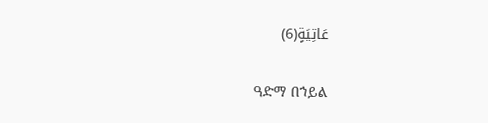عَاتِيَةٍ(6)

ዓድማ በኀይል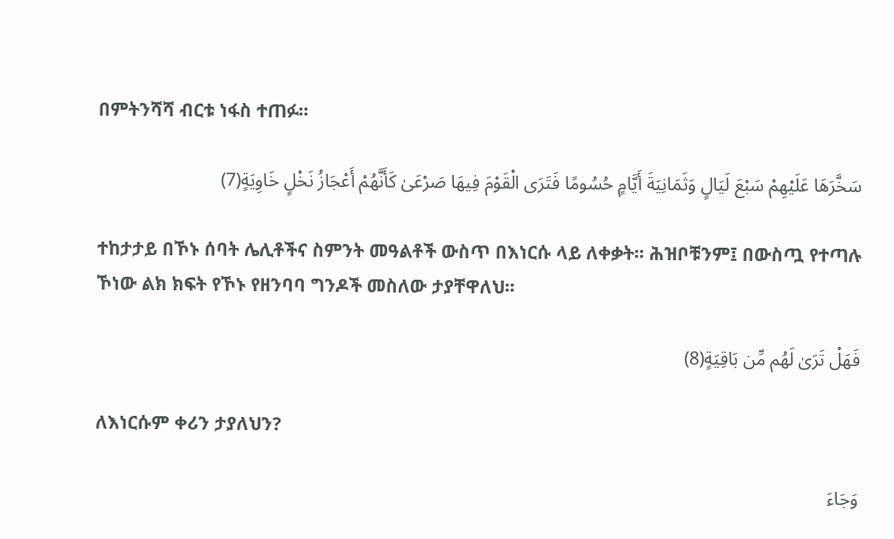በምትንሻሻ ብርቱ ነፋስ ተጠፉ፡፡

سَخَّرَهَا عَلَيْهِمْ سَبْعَ لَيَالٍ وَثَمَانِيَةَ أَيَّامٍ حُسُومًا فَتَرَى الْقَوْمَ فِيهَا صَرْعَىٰ كَأَنَّهُمْ أَعْجَازُ نَخْلٍ خَاوِيَةٍ(7)

ተከታታይ በኾኑ ሰባት ሌሊቶችና ስምንት መዓልቶች ውስጥ በእነርሱ ላይ ለቀቃት፡፡ ሕዝቦቹንም፤ በውስጧ የተጣሉ ኾነው ልክ ክፍት የኾኑ የዘንባባ ግንዶች መስለው ታያቸዋለህ፡፡

فَهَلْ تَرَىٰ لَهُم مِّن بَاقِيَةٍ(8)

ለእነርሱም ቀሪን ታያለህን?

وَجَاءَ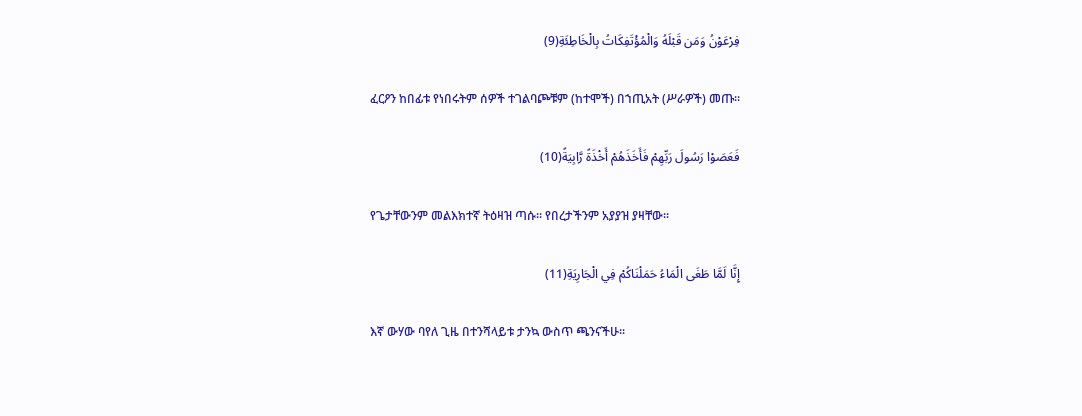فِرْعَوْنُ وَمَن قَبْلَهُ وَالْمُؤْتَفِكَاتُ بِالْخَاطِئَةِ(9)

ፈርዖን ከበፊቱ የነበሩትም ሰዎች ተገልባጮቹም (ከተሞች) በኀጢአት (ሥራዎች) መጡ፡፡

فَعَصَوْا رَسُولَ رَبِّهِمْ فَأَخَذَهُمْ أَخْذَةً رَّابِيَةً(10)

የጌታቸውንም መልእክተኛ ትዕዛዝ ጣሱ፡፡ የበረታችንም አያያዝ ያዛቸው፡፡

إِنَّا لَمَّا طَغَى الْمَاءُ حَمَلْنَاكُمْ فِي الْجَارِيَةِ(11)

እኛ ውሃው ባየለ ጊዜ በተንሻላይቱ ታንኳ ውስጥ ጫንናችሁ፡፡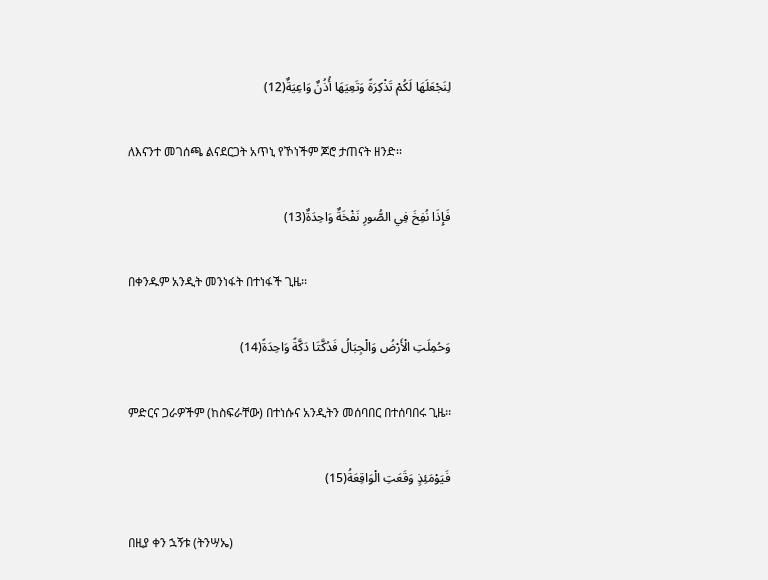لِنَجْعَلَهَا لَكُمْ تَذْكِرَةً وَتَعِيَهَا أُذُنٌ وَاعِيَةٌ(12)

ለእናንተ መገሰጫ ልናደርጋት አጥኒ የኾነችም ጆሮ ታጠናት ዘንድ፡፡

فَإِذَا نُفِخَ فِي الصُّورِ نَفْخَةٌ وَاحِدَةٌ(13)

በቀንዱም አንዲት መንነፋት በተነፋች ጊዜ፡፡

وَحُمِلَتِ الْأَرْضُ وَالْجِبَالُ فَدُكَّتَا دَكَّةً وَاحِدَةً(14)

ምድርና ጋራዎችም (ከስፍራቸው) በተነሱና አንዲትን መሰባበር በተሰባበሩ ጊዜ፡፡

فَيَوْمَئِذٍ وَقَعَتِ الْوَاقِعَةُ(15)

በዚያ ቀን ኋኝቱ (ትንሣኤ)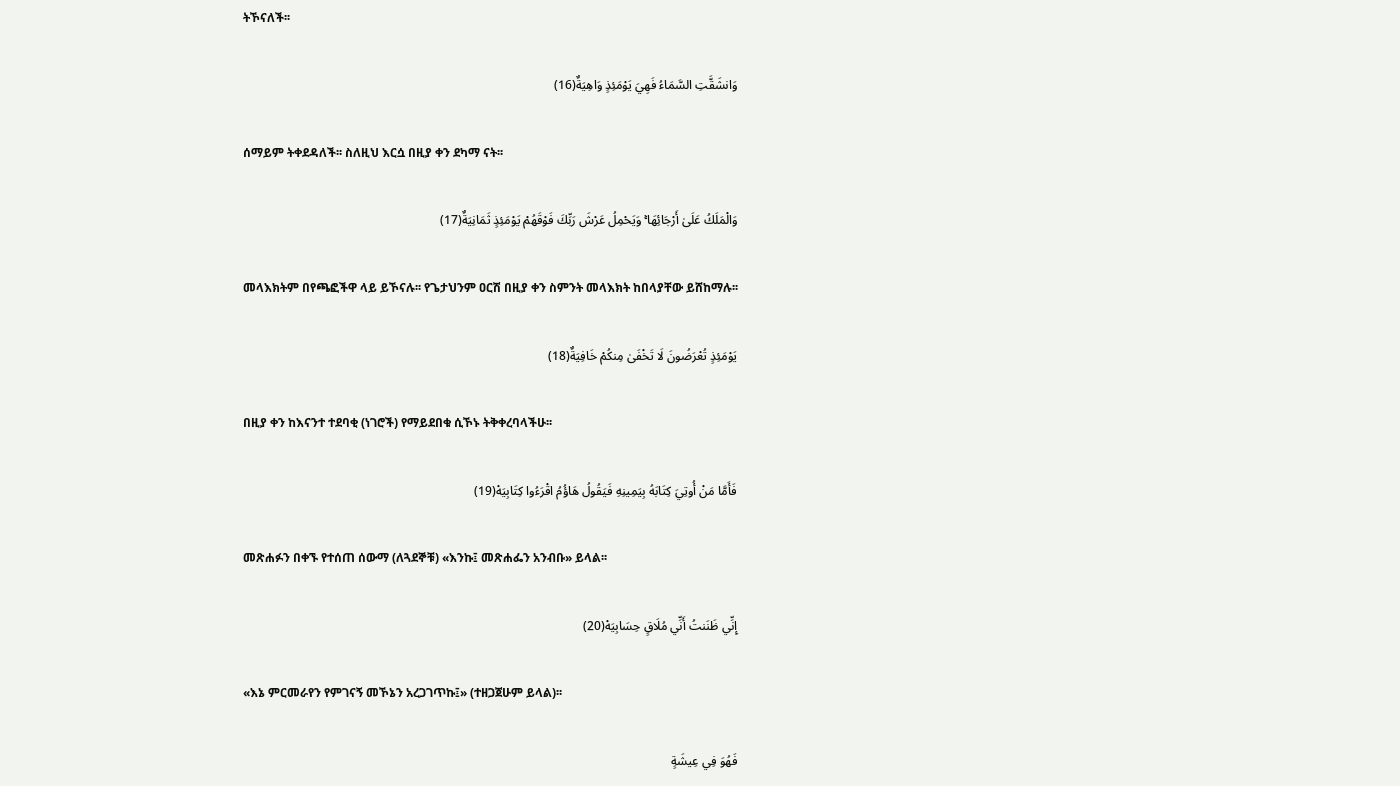ትኾናለች፡፡

وَانشَقَّتِ السَّمَاءُ فَهِيَ يَوْمَئِذٍ وَاهِيَةٌ(16)

ሰማይም ትቀደዳለች፡፡ ስለዚህ እርሷ በዚያ ቀን ደካማ ናት፡፡

وَالْمَلَكُ عَلَىٰ أَرْجَائِهَا ۚ وَيَحْمِلُ عَرْشَ رَبِّكَ فَوْقَهُمْ يَوْمَئِذٍ ثَمَانِيَةٌ(17)

መላእክትም በየጫፎችዋ ላይ ይኾናሉ፡፡ የጌታህንም ዐርሽ በዚያ ቀን ስምንት መላእክት ከበላያቸው ይሸከማሉ፡፡

يَوْمَئِذٍ تُعْرَضُونَ لَا تَخْفَىٰ مِنكُمْ خَافِيَةٌ(18)

በዚያ ቀን ከእናንተ ተደባቂ (ነገሮች) የማይደበቁ ሲኾኑ ትቅቀረባላችሁ፡፡

فَأَمَّا مَنْ أُوتِيَ كِتَابَهُ بِيَمِينِهِ فَيَقُولُ هَاؤُمُ اقْرَءُوا كِتَابِيَهْ(19)

መጽሐፉን በቀኙ የተሰጠ ሰውማ (ለጓደኞቹ) «እንኩ፤ መጽሐፌን አንብቡ» ይላል፡፡

إِنِّي ظَنَنتُ أَنِّي مُلَاقٍ حِسَابِيَهْ(20)

«እኔ ምርመራየን የምገናኝ መኾኔን አረጋገጥኩ፤» (ተዘጋጀሁም ይላል)፡፡

فَهُوَ فِي عِيشَةٍ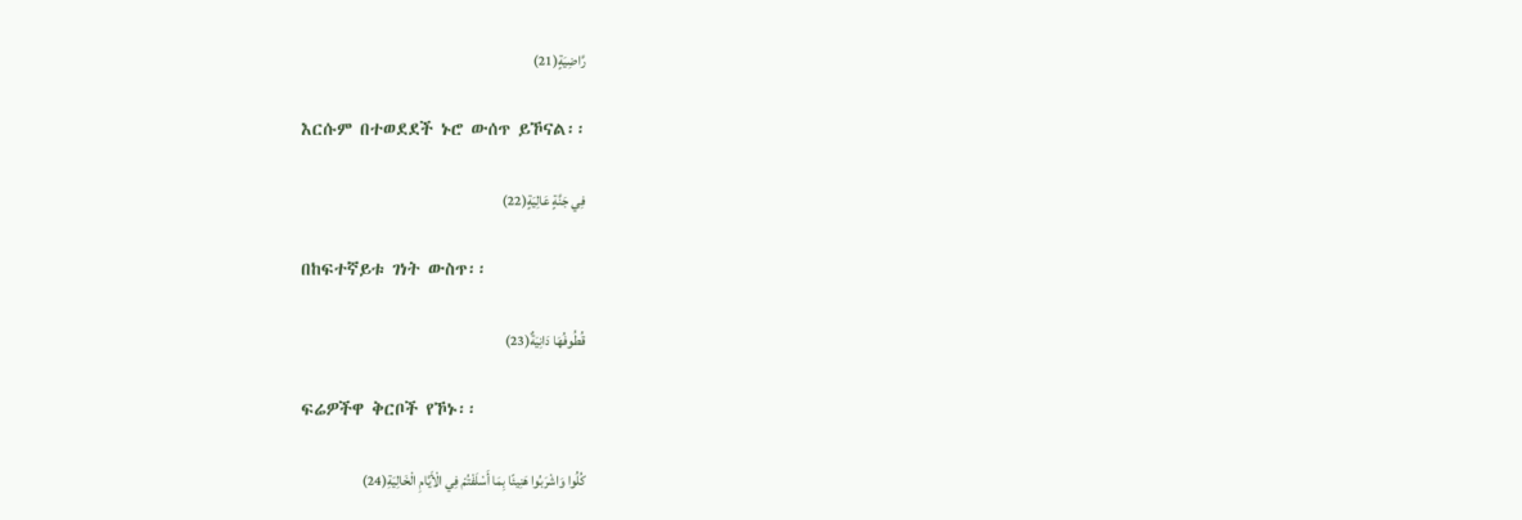رَّاضِيَةٍ(21)

እርሱም በተወደደች ኑሮ ውሰጥ ይኾናል፡፡

فِي جَنَّةٍ عَالِيَةٍ(22)

በከፍተኛይቱ ገነት ውስጥ፡፡

قُطُوفُهَا دَانِيَةٌ(23)

ፍሬዎችዋ ቅርቦች የኾኑ፡፡

كُلُوا وَاشْرَبُوا هَنِيئًا بِمَا أَسْلَفْتُمْ فِي الْأَيَّامِ الْخَالِيَةِ(24)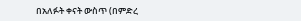በአለፉት ቀናት ውስጥ (በምድረ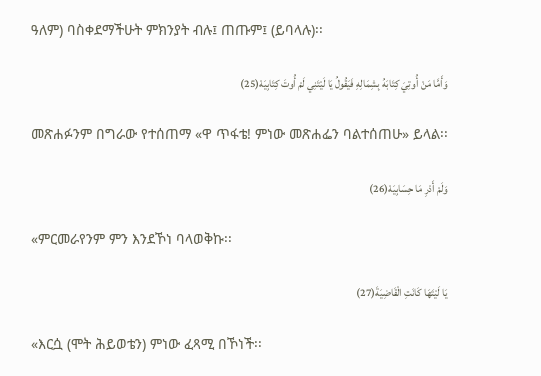ዓለም) ባስቀደማችሁት ምክንያት ብሉ፤ ጠጡም፤ (ይባላሉ)፡፡

وَأَمَّا مَنْ أُوتِيَ كِتَابَهُ بِشِمَالِهِ فَيَقُولُ يَا لَيْتَنِي لَمْ أُوتَ كِتَابِيَهْ(25)

መጽሐፉንም በግራው የተሰጠማ «ዋ ጥፋቴ! ምነው መጽሐፌን ባልተሰጠሁ» ይላል፡፡

وَلَمْ أَدْرِ مَا حِسَابِيَهْ(26)

«ምርመራየንም ምን እንደኾነ ባላወቅኩ፡፡

يَا لَيْتَهَا كَانَتِ الْقَاضِيَةَ(27)

«እርሷ (ሞት ሕይወቴን) ምነው ፈጻሚ በኾነች፡፡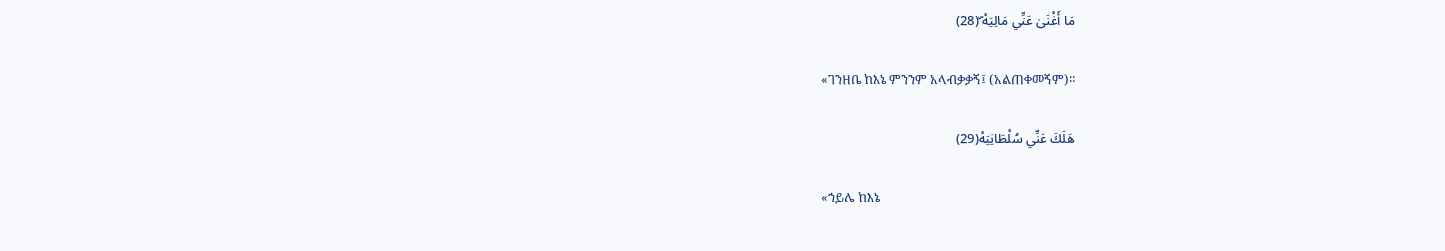مَا أَغْنَىٰ عَنِّي مَالِيَهْ ۜ(28)

«ገንዘቤ ከእኔ ምንንም አላብቃቃኝ፤ (አልጠቀመኝም)፡፡

هَلَكَ عَنِّي سُلْطَانِيَهْ(29)

«ኀይሌ ከእኔ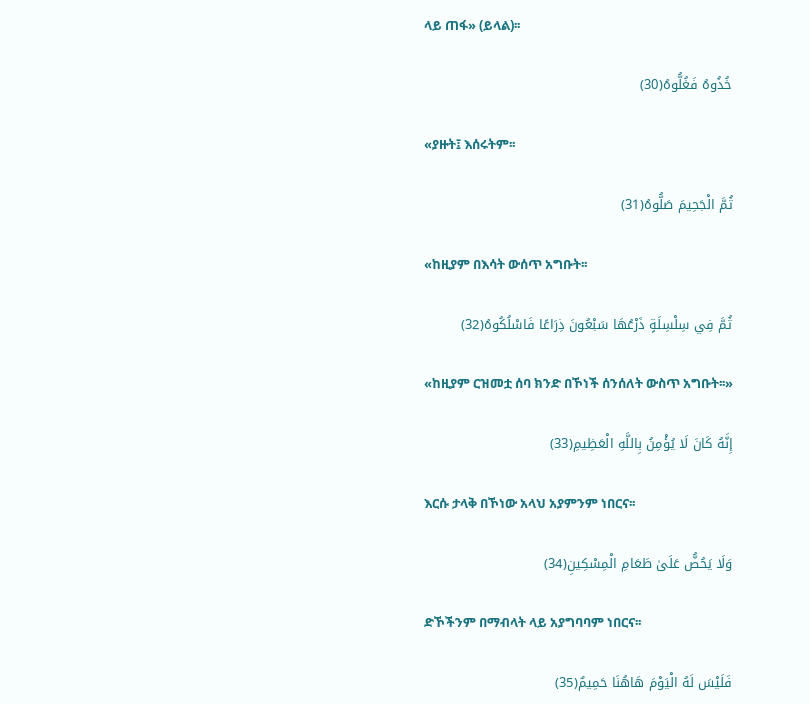ላይ ጠፋ» (ይላል)፡፡

خُذُوهُ فَغُلُّوهُ(30)

«ያዙት፤ እሰሩትም፡፡

ثُمَّ الْجَحِيمَ صَلُّوهُ(31)

«ከዚያም በእሳት ውሰጥ አግቡት፡፡

ثُمَّ فِي سِلْسِلَةٍ ذَرْعُهَا سَبْعُونَ ذِرَاعًا فَاسْلُكُوهُ(32)

«ከዚያም ርዝመቷ ሰባ ክንድ በኾነች ሰንሰለት ውስጥ አግቡት፡፡»

إِنَّهُ كَانَ لَا يُؤْمِنُ بِاللَّهِ الْعَظِيمِ(33)

እርሱ ታላቅ በኾነው አላህ አያምንም ነበርና፡፡

وَلَا يَحُضُّ عَلَىٰ طَعَامِ الْمِسْكِينِ(34)

ድኾችንም በማብላት ላይ አያግባባም ነበርና፡፡

فَلَيْسَ لَهُ الْيَوْمَ هَاهُنَا حَمِيمٌ(35)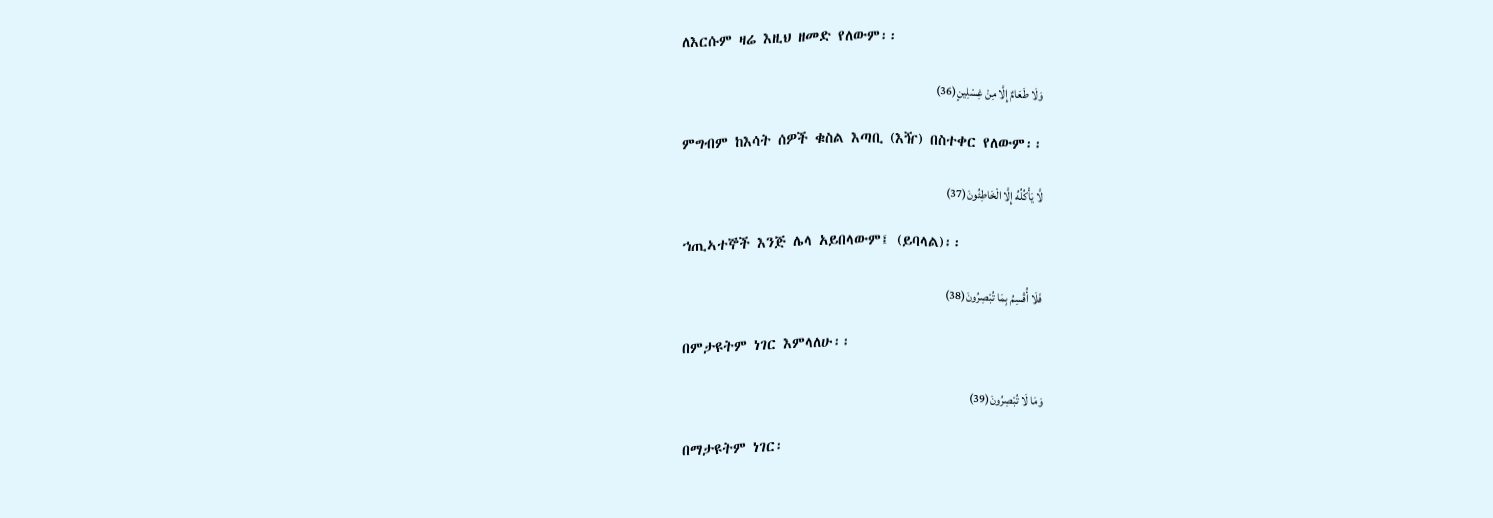ለእርሱም ዛሬ እዚህ ዘመድ የለውም፡፡

وَلَا طَعَامٌ إِلَّا مِنْ غِسْلِينٍ(36)

ምግብም ከእሳት ሰዎች ቁስል እጣቢ (እዥ) በስተቀር የለውም፡፡

لَّا يَأْكُلُهُ إِلَّا الْخَاطِئُونَ(37)

ኀጢኣተኞች እንጅ ሌላ አይበላውም፤ (ይባላል)፡፡

فَلَا أُقْسِمُ بِمَا تُبْصِرُونَ(38)

በምታዩትም ነገር እምላለሁ፡፡

وَمَا لَا تُبْصِرُونَ(39)

በማታዩትም ነገር፡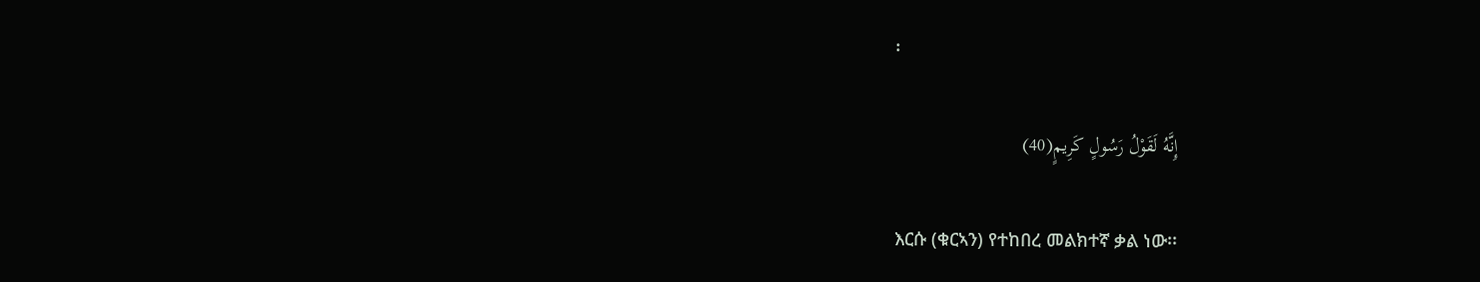፡

إِنَّهُ لَقَوْلُ رَسُولٍ كَرِيمٍ(40)

እርሱ (ቁርኣን) የተከበረ መልክተኛ ቃል ነው፡፡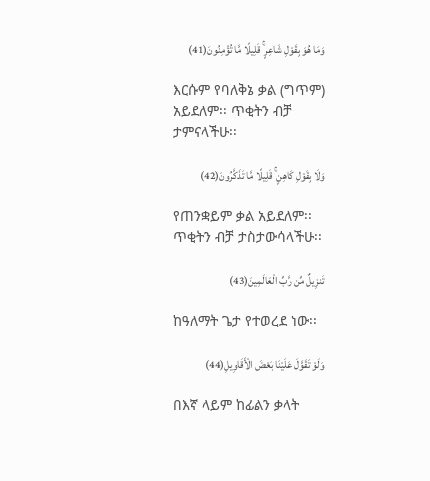وَمَا هُوَ بِقَوْلِ شَاعِرٍ ۚ قَلِيلًا مَّا تُؤْمِنُونَ(41)

እርሱም የባለቅኔ ቃል (ግጥም) አይደለም፡፡ ጥቂትን ብቻ ታምናላችሁ፡፡

وَلَا بِقَوْلِ كَاهِنٍ ۚ قَلِيلًا مَّا تَذَكَّرُونَ(42)

የጠንቋይም ቃል አይደለም፡፡ ጥቂትን ብቻ ታስታውሳላችሁ፡፡

تَنزِيلٌ مِّن رَّبِّ الْعَالَمِينَ(43)

ከዓለማት ጌታ የተወረደ ነው፡፡

وَلَوْ تَقَوَّلَ عَلَيْنَا بَعْضَ الْأَقَاوِيلِ(44)

በእኛ ላይም ከፊልን ቃላት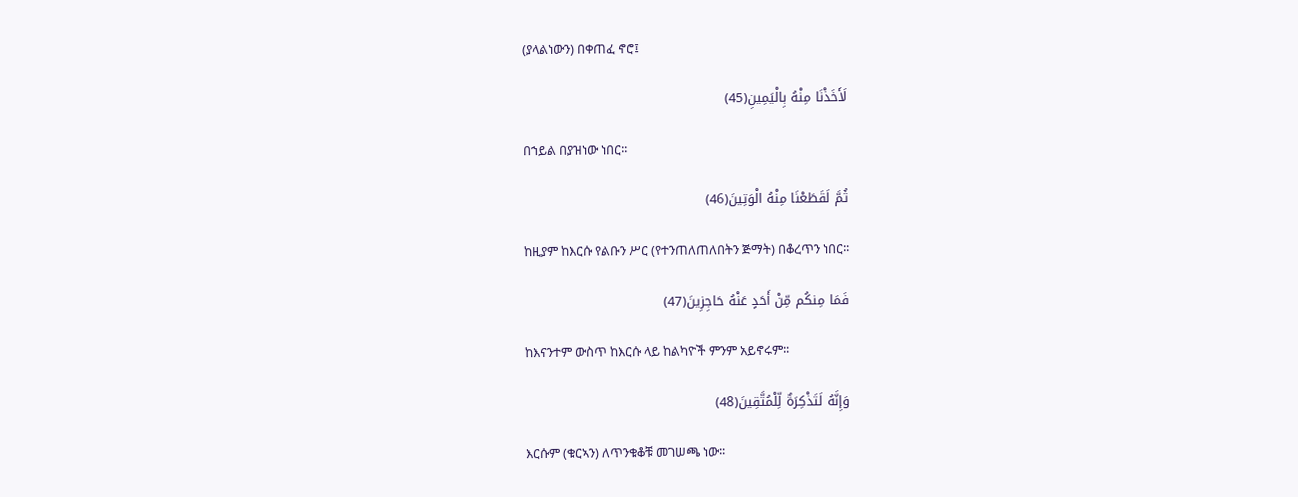(ያላልነውን) በቀጠፈ ኖሮ፤

لَأَخَذْنَا مِنْهُ بِالْيَمِينِ(45)

በኀይል በያዝነው ነበር፡፡

ثُمَّ لَقَطَعْنَا مِنْهُ الْوَتِينَ(46)

ከዚያም ከእርሱ የልቡን ሥር (የተንጠለጠለበትን ጅማት) በቆረጥን ነበር፡፡

فَمَا مِنكُم مِّنْ أَحَدٍ عَنْهُ حَاجِزِينَ(47)

ከእናንተም ውስጥ ከእርሱ ላይ ከልካዮች ምንም አይኖሩም፡፡

وَإِنَّهُ لَتَذْكِرَةٌ لِّلْمُتَّقِينَ(48)

እርሱም (ቁርኣን) ለጥንቁቆቹ መገሠጫ ነው፡፡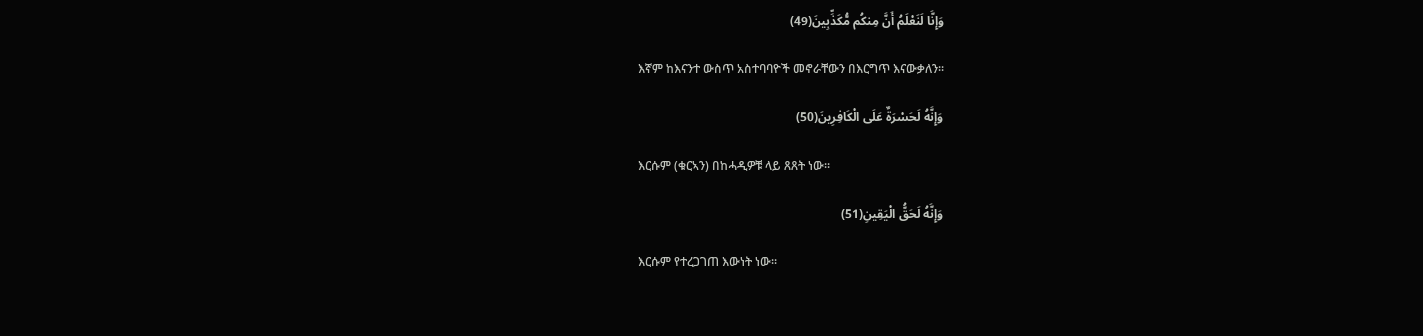وَإِنَّا لَنَعْلَمُ أَنَّ مِنكُم مُّكَذِّبِينَ(49)

እኛም ከእናንተ ውስጥ አስተባባዮች መኖራቸውን በእርግጥ እናውቃለን፡፡

وَإِنَّهُ لَحَسْرَةٌ عَلَى الْكَافِرِينَ(50)

እርሱም (ቁርኣን) በከሓዲዎቹ ላይ ጸጸት ነው፡፡

وَإِنَّهُ لَحَقُّ الْيَقِينِ(51)

እርሱም የተረጋገጠ እውነት ነው፡፡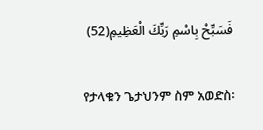فَسَبِّحْ بِاسْمِ رَبِّكَ الْعَظِيمِ(52)

የታላቁን ጌታህንም ስም አወድስ፡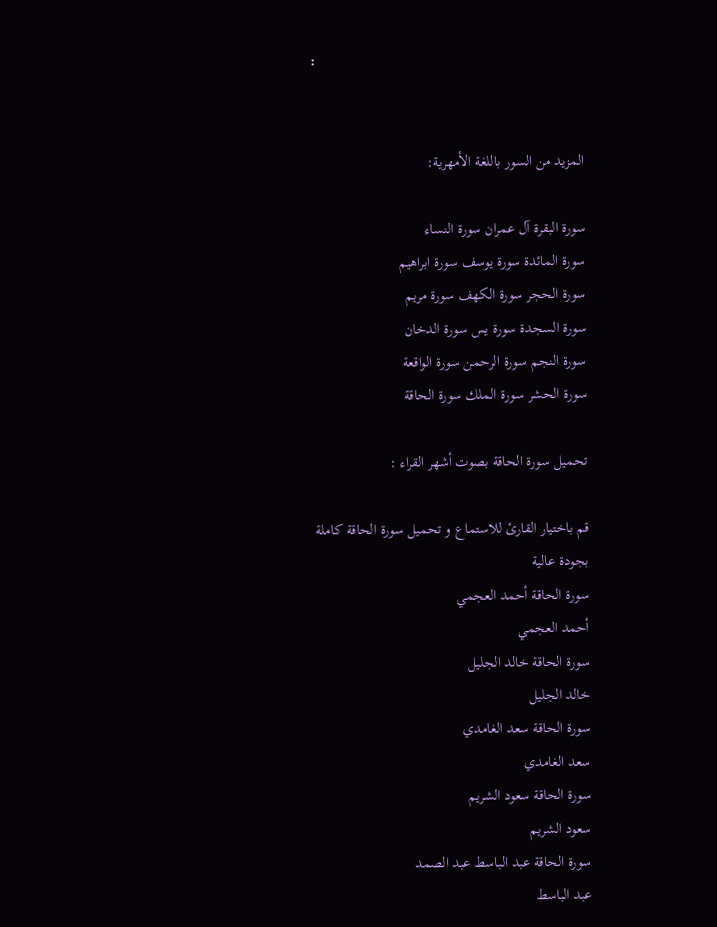፡


المزيد من السور باللغة الأمهرية:

سورة البقرة آل عمران سورة النساء
سورة المائدة سورة يوسف سورة ابراهيم
سورة الحجر سورة الكهف سورة مريم
سورة السجدة سورة يس سورة الدخان
سورة النجم سورة الرحمن سورة الواقعة
سورة الحشر سورة الملك سورة الحاقة

تحميل سورة الحاقة بصوت أشهر القراء :

قم باختيار القارئ للاستماع و تحميل سورة الحاقة كاملة بجودة عالية
سورة الحاقة أحمد العجمي
أحمد العجمي
سورة الحاقة خالد الجليل
خالد الجليل
سورة الحاقة سعد الغامدي
سعد الغامدي
سورة الحاقة سعود الشريم
سعود الشريم
سورة الحاقة عبد الباسط عبد الصمد
عبد الباسط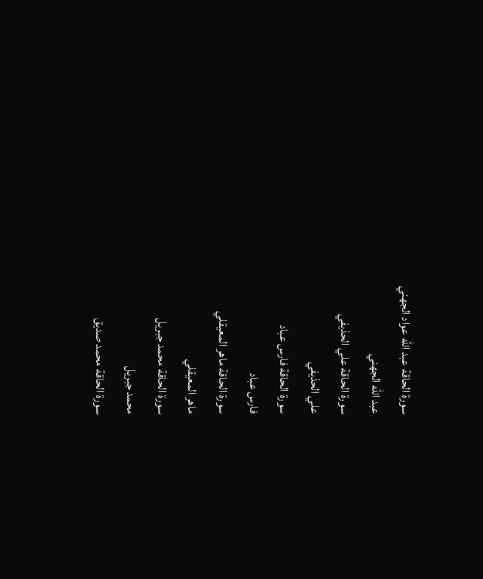سورة الحاقة عبد الله عواد الجهني
عبد الله الجهني
سورة الحاقة علي الحذيفي
علي الحذيفي
سورة الحاقة فارس عباد
فارس عباد
سورة الحاقة ماهر المعيقلي
ماهر المعيقلي
سورة الحاقة محمد جبريل
محمد جبريل
سورة الحاقة محمد صديق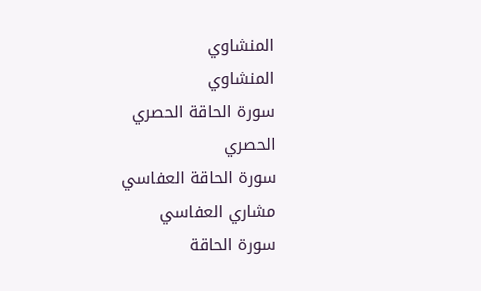المنشاوي
المنشاوي
سورة الحاقة الحصري
الحصري
سورة الحاقة العفاسي
مشاري العفاسي
سورة الحاقة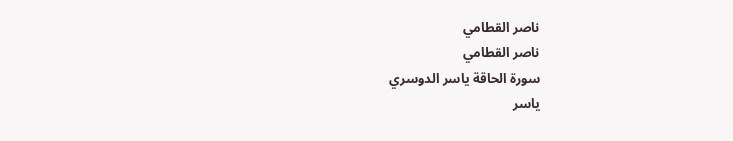ناصر القطامي
ناصر القطامي
سورة الحاقة ياسر الدوسري
ياسر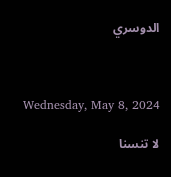الدوسري



Wednesday, May 8, 2024

لا تنسنا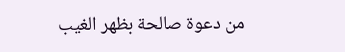من دعوة صالحة بظهر الغيب